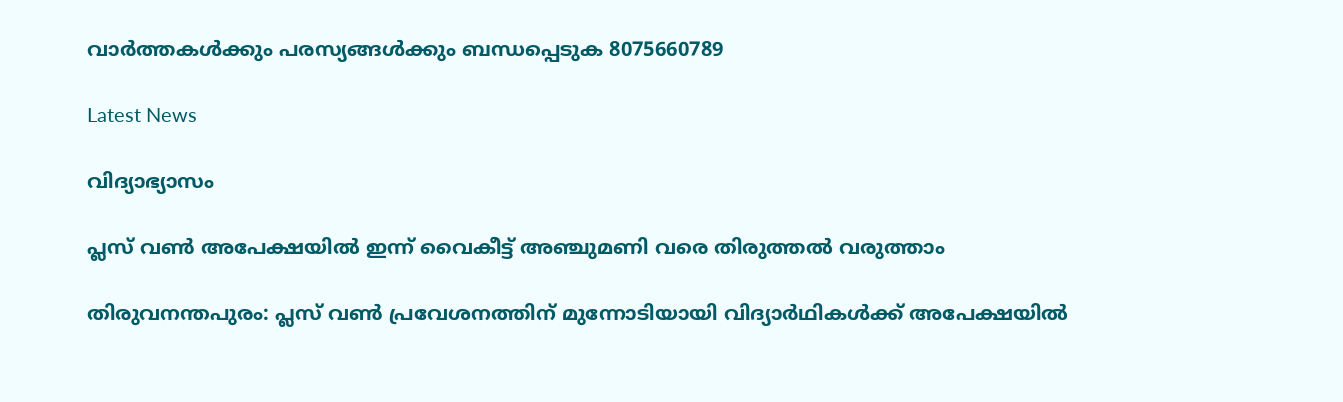വാർത്തകൾക്കും പരസ്യങ്ങൾക്കും ബന്ധപ്പെടുക 8075660789

Latest News

വിദ്യാഭ്യാസം

പ്ലസ് വണ്‍ അപേക്ഷയില്‍ ഇന്ന് വൈകീട്ട് അഞ്ചുമണി വരെ തിരുത്തല്‍ വരുത്താം

തിരുവനന്തപുരം: പ്ലസ് വൺ പ്രവേശനത്തിന് മുന്നോടിയായി വിദ്യാർഥികൾക്ക് അപേക്ഷയിൽ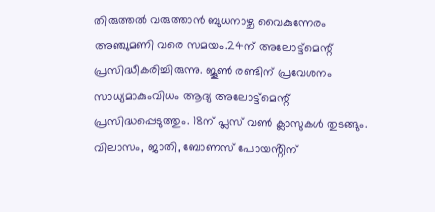തിരുത്തൽ വരുത്താൻ ബുധനാഴ്ച വൈകുന്നേരം അഞ്ചുമണി വരെ സമയം.24ന് അലോട്ട്മെന്റ് പ്രസിദ്ധീകരിച്ചിരുന്നു. ജൂൺ രണ്ടിന് പ്രവേശനം സാധ്യമാകുംവിധം ആദ്യ അലോട്ട്മെന്റ് പ്രസിദ്ധപ്പെടുത്തും. 18ന് പ്ലസ് വൺ ക്ലാസുകൾ തുടങ്ങും. വിലാസം, ജാതി, ബോണസ് പോയൻ്റിന്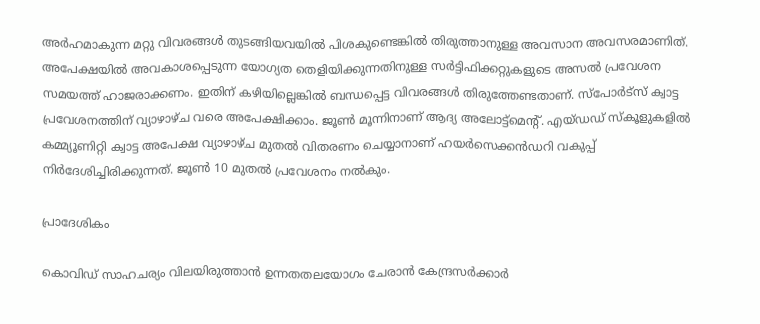അർഹമാകുന്ന മറ്റു വിവരങ്ങൾ തുടങ്ങിയവയിൽ പിശകുണ്ടെങ്കിൽ തിരുത്താനുള്ള അവസാന അവസരമാണിത്. അപേക്ഷയിൽ അവകാശപ്പെടുന്ന യോഗ്യത തെളിയിക്കുന്നതിനുള്ള സർട്ടിഫിക്കറ്റുകളുടെ അസൽ പ്രവേശന സമയത്ത് ഹാജരാക്കണം. ഇതിന് കഴിയില്ലെങ്കിൽ ബന്ധപ്പെട്ട വിവരങ്ങൾ തിരുത്തേണ്ടതാണ്. സ്പോർട്സ് ക്വാട്ട പ്രവേശനത്തിന് വ്യാഴാഴ്ച വരെ അപേക്ഷിക്കാം. ജൂൺ മൂന്നിനാണ് ആദ്യ അലോട്ട്മെന്റ്. എയ്‌ഡഡ് സ്കൂ‌ളുകളിൽ കമ്മ്യൂണിറ്റി ക്വാട്ട അപേക്ഷ വ്യാഴാഴ്ച മുതൽ വിതരണം ചെയ്യാനാണ് ഹയർസെക്കൻഡറി വകുപ്പ് നിർദേശിച്ചിരിക്കുന്നത്. ജൂൺ 10 മുതൽ പ്രവേശനം നൽകും.

പ്രാദേശികം

കൊവിഡ് സാഹചര്യം വിലയിരുത്താന്‍ ഉന്നതതലയോഗം ചേരാന്‍ കേന്ദ്രസര്‍ക്കാര്‍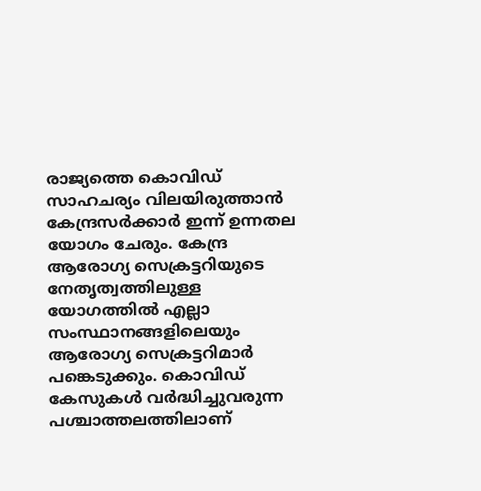രാജ്യത്തെ കൊവിഡ് സാഹചര്യം വിലയിരുത്താന്‍ കേന്ദ്രസര്‍ക്കാര്‍ ഇന്ന് ഉന്നതല യോഗം ചേരും. കേന്ദ്ര ആരോഗ്യ സെക്രട്ടറിയുടെ നേതൃത്വത്തിലുള്ള യോഗത്തില്‍ എല്ലാ സംസ്ഥാനങ്ങളിലെയും ആരോഗ്യ സെക്രട്ടറിമാര്‍ പങ്കെടുക്കും. കൊവിഡ് കേസുകള്‍ വര്‍ദ്ധിച്ചുവരുന്ന പശ്ചാത്തലത്തിലാണ്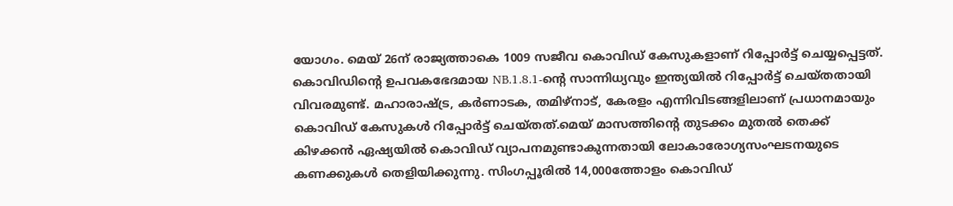യോഗം. മെയ് 26ന് രാജ്യത്താകെ 1009 സജീവ കൊവിഡ് കേസുകളാണ് റിപ്പോര്‍ട്ട് ചെയ്യപ്പെട്ടത്. കൊവിഡിന്റെ ഉപവകഭേദമായ NB.1.8.1-ന്റെ സാന്നിധ്യവും ഇന്ത്യയില്‍ റിപ്പോര്‍ട്ട് ചെയ്തതായി വിവരമുണ്ട്. മഹാരാഷ്ട്ര, കര്‍ണാടക, തമിഴ്‌നാട്, കേരളം എന്നിവിടങ്ങളിലാണ് പ്രധാനമായും കൊവിഡ് കേസുകള്‍ റിപ്പോര്‍ട്ട് ചെയ്തത്.മെയ് മാസത്തിന്റെ തുടക്കം മുതല്‍ തെക്ക് കിഴക്കന്‍ ഏഷ്യയില്‍ കൊവിഡ് വ്യാപനമുണ്ടാകുന്നതായി ലോകാരോഗ്യസംഘടനയുടെ കണക്കുകള്‍ തെളിയിക്കുന്നു. സിംഗപ്പൂരില്‍ 14,000ത്തോളം കൊവിഡ്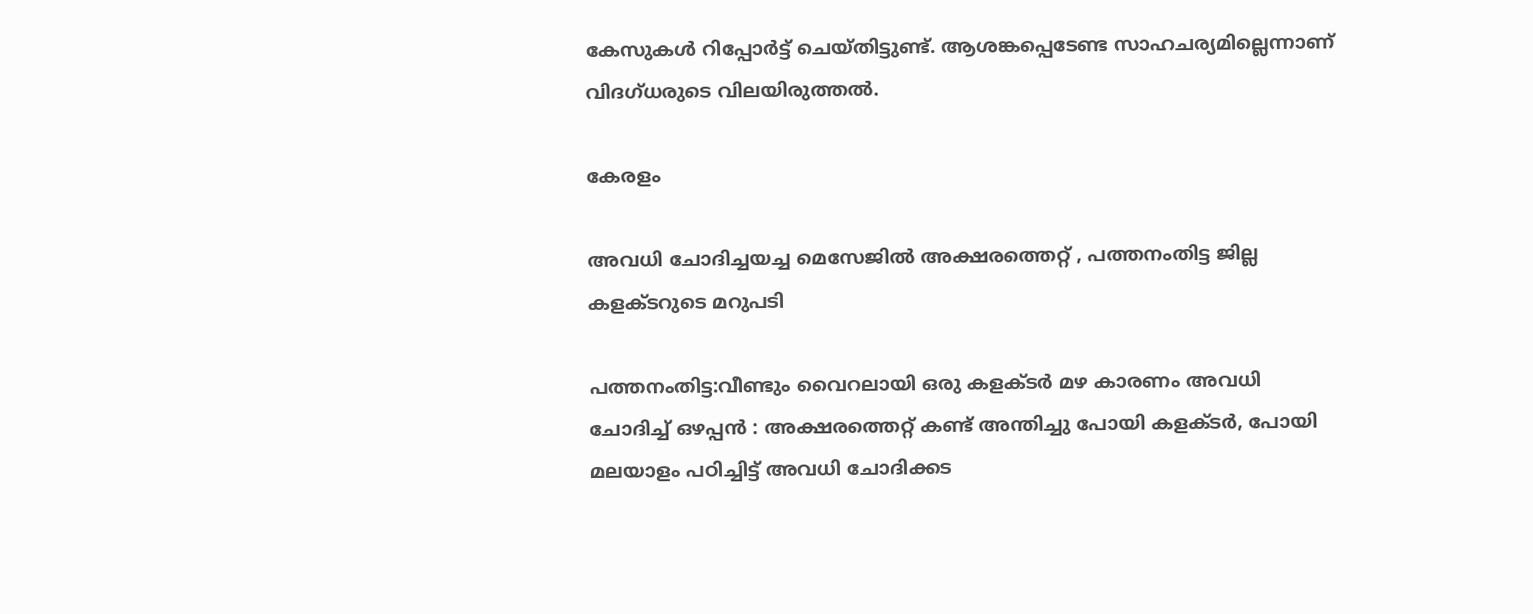കേസുകള്‍ റിപ്പോര്‍ട്ട് ചെയ്തിട്ടുണ്ട്. ആശങ്കപ്പെടേണ്ട സാഹചര്യമില്ലെന്നാണ് വിദഗ്ധരുടെ വിലയിരുത്തല്‍.

കേരളം

അവധി ചോദിച്ചയച്ച മെസേജിൽ അക്ഷരത്തെറ്റ് , പത്തനംതിട്ട ജില്ല കളക്ടറുടെ മറുപടി

പത്തനംതിട്ട:വീണ്ടും വൈറലായി ഒരു കളക്ടർ മഴ കാരണം അവധി ചോദിച്ച് ഒഴപ്പൻ : അക്ഷരത്തെറ്റ് കണ്ട് അന്തിച്ചു പോയി കളക്ടർ, പോയി മലയാളം പഠിച്ചിട്ട് അവധി ചോദിക്കട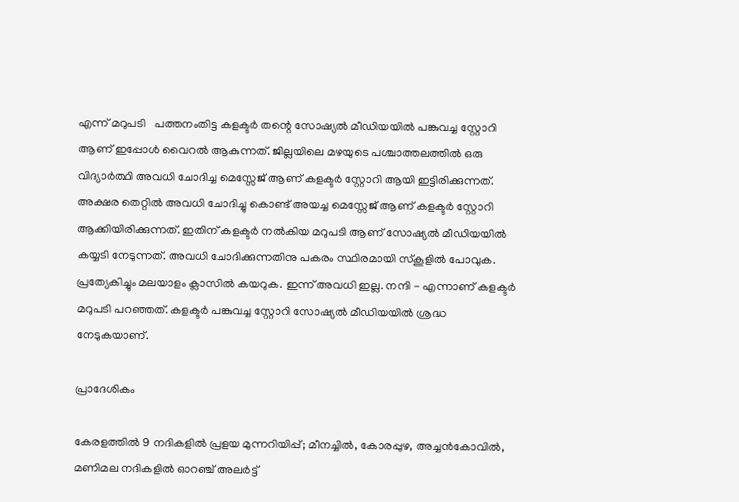എന്ന് മറുപടി   പത്തനംതിട്ട കളക്ടർ തന്റെ സോഷ്യൽ മീഡിയയിൽ പങ്കുവച്ച സ്റ്റോറി ആണ് ഇപ്പോൾ വൈറൽ ആകുന്നത്. ജില്ലയിലെ മഴയുടെ പശ്ചാത്തലത്തിൽ ഒരു വിദ്യാർത്ഥി അവധി ചോദിച്ച മെസ്സേജ് ആണ് കളക്ടർ സ്റ്റോറി ആയി ഇട്ടിരിക്കുന്നത്. അക്ഷര തെറ്റിൽ അവധി ചോദിച്ചു കൊണ്ട് അയച്ച മെസ്സേജ് ആണ് കളക്ടർ സ്റ്റോറി ആക്കിയിരിക്കുന്നത്. ഇതിന് കളക്ടർ നൽകിയ മറുപടി ആണ് സോഷ്യൽ മീഡിയയിൽ കയ്യടി നേടുന്നത്. അവധി ചോദിക്കുന്നതിനു പകരം സ്ഥിരമായി സ്കൂളിൽ പോവുക. പ്രത്യേകിച്ചും മലയാളം ക്ലാസിൽ കയറുക. ഇന്ന് അവധി ഇല്ല. നന്ദി - എന്നാണ് കളക്ടർ മറുപടി പറഞ്ഞത്. കളക്ടർ പങ്കുവച്ച സ്റ്റോറി സോഷ്യൽ മീഡിയയിൽ ശ്രദ്ധ നേടുകയാണ്.

പ്രാദേശികം

കേരളത്തിൽ 9 നദികളിൽ പ്രളയ മുന്നറിയിപ്പ്; മീനച്ചിൽ, കോരപ്പുഴ, അച്ചൻകോവിൽ, മണിമല നദികളിൽ ഓറഞ്ച് അലർട്ട്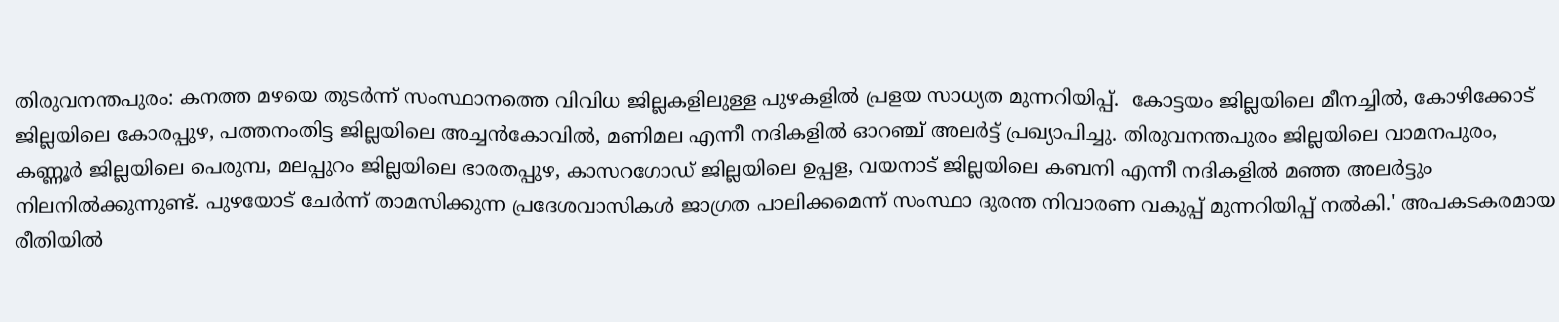തിരുവനന്തപുരം: കനത്ത മഴയെ തുടർന്ന് സംസ്ഥാനത്തെ വിവിധ ജില്ലകളിലുള്ള പുഴകളിൽ പ്രളയ സാധ്യത മുന്നറിയിപ്പ്.  കോട്ടയം ജില്ലയിലെ മീനച്ചിൽ, കോഴിക്കോട് ജില്ലയിലെ കോരപ്പുഴ, പത്തനംതിട്ട ജില്ലയിലെ അച്ചൻകോവിൽ, മണിമല എന്നീ നദികളിൽ ഓറഞ്ച് അലർട്ട് പ്രഖ്യാപിച്ചു. തിരുവനന്തപുരം ജില്ലയിലെ വാമനപുരം, കണ്ണൂർ ജില്ലയിലെ പെരുമ്പ, മലപ്പുറം ജില്ലയിലെ ഭാരതപ്പുഴ, കാസറഗോഡ് ജില്ലയിലെ ഉപ്പള, വയനാട് ജില്ലയിലെ കബനി എന്നീ നദികളിൽ മഞ്ഞ അലർട്ടും നിലനിൽക്കുന്നുണ്ട്. പുഴയോട് ചേർന്ന് താമസിക്കുന്ന പ്രദേശവാസികൾ ജാഗ്രത പാലിക്കമെന്ന് സംസ്ഥാ ദുരന്ത നിവാരണ വകുപ്പ് മുന്നറിയിപ്പ് നൽകി.' അപകടകരമായ രീതിയിൽ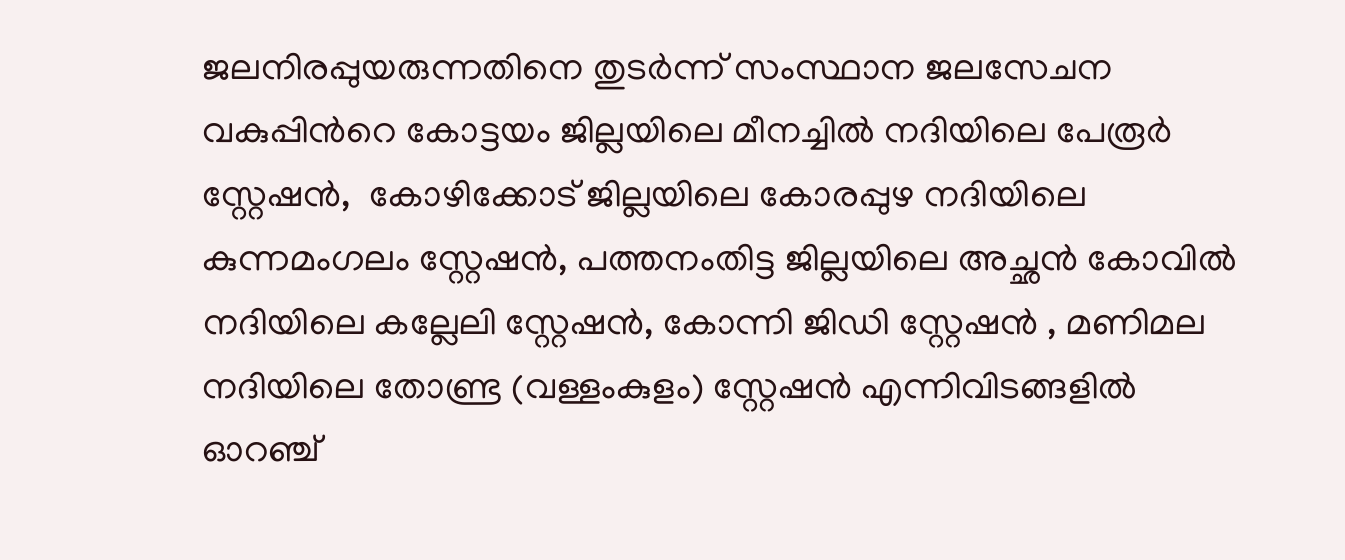ജലനിരപ്പുയരുന്നതിനെ തുടർന്ന് സംസ്ഥാന ജലസേചന വകുപ്പിൻറെ കോട്ടയം ജില്ലയിലെ മീനച്ചിൽ നദിയിലെ പേരൂർ സ്റ്റേഷൻ,  കോഴിക്കോട് ജില്ലയിലെ കോരപ്പുഴ നദിയിലെ കുന്നമംഗലം സ്റ്റേഷൻ, പത്തനംതിട്ട ജില്ലയിലെ അച്ഛൻ കോവിൽ നദിയിലെ കല്ലേലി സ്റ്റേഷൻ, കോന്നി ജിഡി സ്റ്റേഷൻ , മണിമല നദിയിലെ തോണ്ട്ര (വള്ളംകുളം) സ്റ്റേഷൻ എന്നിവിടങ്ങളിൽ   ഓറഞ്ച്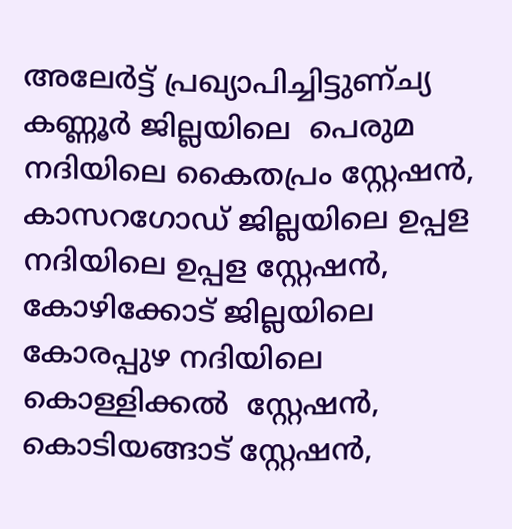അലേർട്ട് പ്രഖ്യാപിച്ചിട്ടുണ്ച്യ കണ്ണൂർ ജില്ലയിലെ  പെരുമ നദിയിലെ കൈതപ്രം സ്റ്റേഷൻ, കാസറഗോഡ് ജില്ലയിലെ ഉപ്പള നദിയിലെ ഉപ്പള സ്റ്റേഷൻ, കോഴിക്കോട് ജില്ലയിലെ കോരപ്പുഴ നദിയിലെ കൊള്ളിക്കൽ  സ്റ്റേഷൻ,  കൊടിയങ്ങാട് സ്റ്റേഷൻ,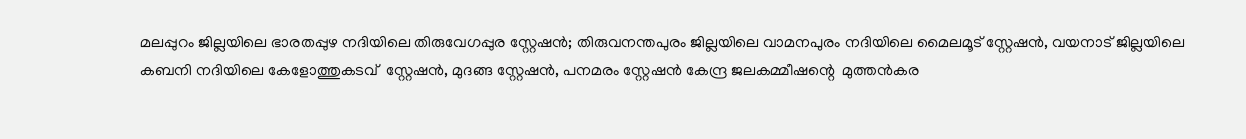മലപ്പുറം ജില്ലയിലെ ഭാരതപ്പുഴ നദിയിലെ തിരുവേഗപ്പുര സ്റ്റേഷൻ; തിരുവനന്തപുരം ജില്ലയിലെ വാമനപുരം നദിയിലെ മൈലമൂട് സ്റ്റേഷൻ, വയനാട് ജില്ലയിലെ കബനി നദിയിലെ കേളോത്തുകടവ്  സ്റ്റേഷൻ, മുദങ്ങ സ്റ്റേഷൻ, പനമരം സ്റ്റേഷൻ കേന്ദ്ര ജലകമ്മീഷന്റെ  മുത്തൻകര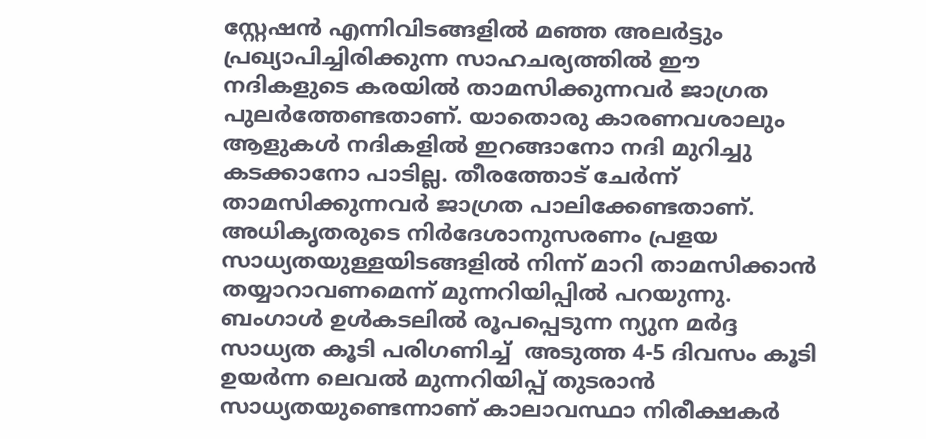സ്റ്റേഷൻ എന്നിവിടങ്ങളിൽ മഞ്ഞ അലർട്ടും പ്രഖ്യാപിച്ചിരിക്കുന്ന സാഹചര്യത്തിൽ ഈ നദികളുടെ കരയിൽ താമസിക്കുന്നവർ ജാഗ്രത പുലർത്തേണ്ടതാണ്. യാതൊരു കാരണവശാലും ആളുകൾ നദികളിൽ ഇറങ്ങാനോ നദി മുറിച്ചു കടക്കാനോ പാടില്ല. തീരത്തോട് ചേർന്ന് താമസിക്കുന്നവർ ജാഗ്രത പാലിക്കേണ്ടതാണ്.   അധികൃതരുടെ നിർദേശാനുസരണം പ്രളയ സാധ്യതയുള്ളയിടങ്ങളിൽ നിന്ന് മാറി താമസിക്കാൻ തയ്യാറാവണമെന്ന് മുന്നറിയിപ്പിൽ പറയുന്നു.   ബംഗാൾ ഉൾകടലിൽ രൂപപ്പെടുന്ന ന്യുന മർദ്ദ സാധ്യത കൂടി പരിഗണിച്ച്  അടുത്ത 4-5 ദിവസം കൂടി ഉയർന്ന ലെവൽ മുന്നറിയിപ്പ് തുടരാൻ സാധ്യതയുണ്ടെന്നാണ് കാലാവസ്ഥാ നിരീക്ഷകർ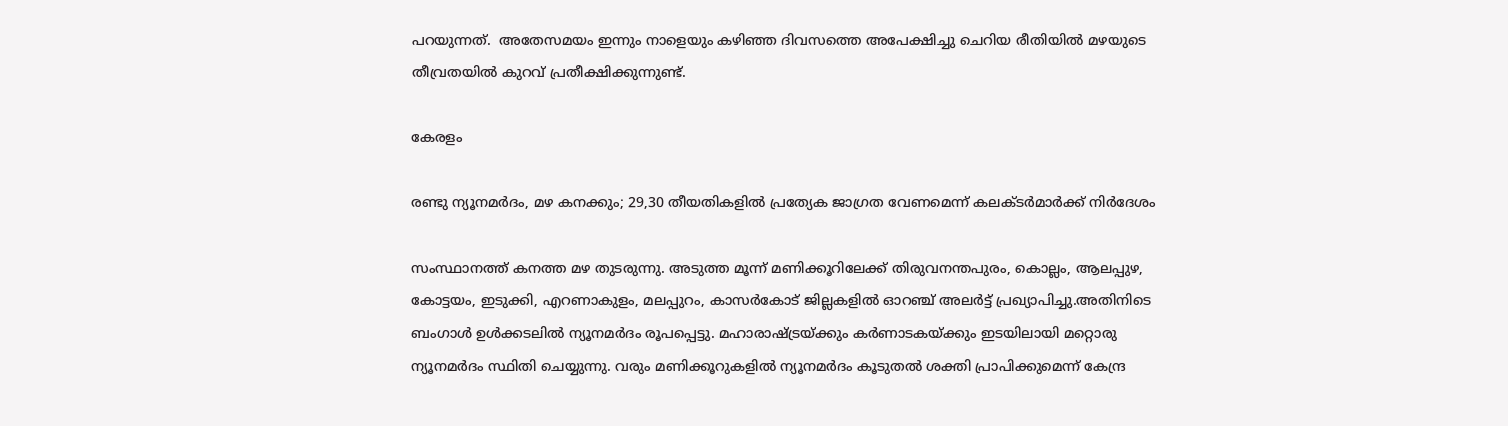പറയുന്നത്.  അതേസമയം ഇന്നും നാളെയും കഴിഞ്ഞ ദിവസത്തെ അപേക്ഷിച്ചു ചെറിയ രീതിയിൽ മഴയുടെ  തീവ്രതയിൽ കുറവ് പ്രതീക്ഷിക്കുന്നുണ്ട്.

കേരളം

രണ്ടു ന്യൂനമർദം, മഴ കനക്കും; 29,30 തീയതികളിൽ പ്രത്യേക ജാഗ്രത വേണമെന്ന് കലക്ടർമാർക്ക് നിർദേശം

സംസ്ഥാനത്ത് കനത്ത മഴ തുടരുന്നു. അടുത്ത മൂന്ന് മണിക്കൂറിലേക്ക് തിരുവനന്തപുരം, കൊല്ലം, ആലപ്പുഴ, കോട്ടയം, ഇടുക്കി, എറണാകുളം, മലപ്പുറം, കാസർകോട് ജില്ലകളിൽ ഓറഞ്ച് അലർട്ട് പ്രഖ്യാപിച്ചു.അതിനിടെ ബംഗാൾ ഉൾക്കടലിൽ ന്യൂനമർദം രൂപപ്പെട്ടു. മഹാരാഷ്ട്രയ്ക്കും കർണാടകയ്ക്കും ഇടയിലായി മറ്റൊരു ന്യൂനമർദം സ്ഥിതി ചെയ്യുന്നു. വരും മണിക്കൂറുകളിൽ ന്യൂനമർദം കൂടുതൽ ശക്തി പ്രാപിക്കുമെന്ന് കേന്ദ്ര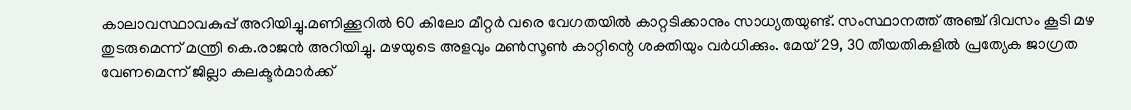കാലാവസ്ഥാവകുപ്പ് അറിയിച്ചു.മണിക്കൂറിൽ 60 കിലോ മീറ്റർ വരെ വേഗതയിൽ കാറ്റടിക്കാനും സാധ്യതയുണ്ട്. സംസ്ഥാനത്ത് അഞ്ച് ദിവസം കൂടി മഴ തുടരുമെന്ന് മന്ത്രി കെ.രാജൻ അറിയിച്ചു. മഴയുടെ അളവും മൺസൂൺ കാറ്റിന്റെ ശക്തിയും വർധിക്കും. മേയ് 29, 30 തീയതികളിൽ പ്രത്യേക ജാഗ്രത വേണമെന്ന് ജില്ലാ കലക്ടർമാർക്ക്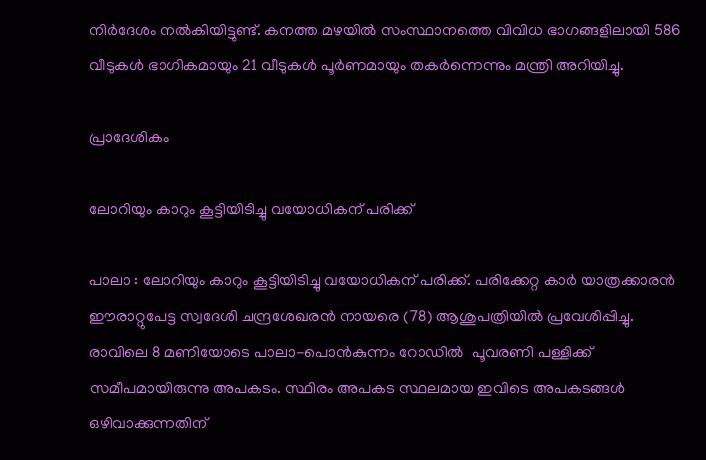നിർദേശം നൽകിയിട്ടുണ്ട്. കനത്ത മഴയിൽ സംസ്ഥാനത്തെ വിവിധ ഭാഗങ്ങളിലായി 586 വീടുകൾ ഭാഗികമായും 21 വീടുകൾ പൂർണമായും തകർന്നെന്നും മന്ത്രി അറിയിച്ചു.

പ്രാദേശികം

ലോറിയും കാറും കൂട്ടിയിടിച്ചു വയോധികന് പരിക്ക്

പാലാ : ലോറിയും കാറും കൂട്ടിയിടിച്ചു വയോധികന് പരിക്ക്. പരിക്കേറ്റ കാർ യാത്രക്കാരൻ ഈരാറ്റുപേട്ട സ്വദേശി ചന്ദ്രശേഖരൻ നായരെ (78) ആശുപത്രിയിൽ പ്രവേശിപ്പിച്ചു. രാവിലെ 8 മണിയോടെ പാലാ-പൊൻകുന്നം റോഡിൽ  പൂവരണി പള്ളിക്ക് സമീപമായിരുന്നു അപകടം. സ്ഥിരം അപകട സ്ഥലമായ ഇവിടെ അപകടങ്ങൾ ഒഴിവാക്കുന്നതിന്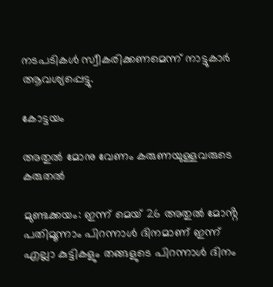നടപടികൾ സ്വീകരിക്കണമെന്ന് നാട്ടുകാർ ആവശ്യപ്പെട്ടു.

കോട്ടയം

അതുൽ മോനു വേണം കരുണയുള്ളവരുടെ കരുതൽ

മുണ്ടക്കയം: ഇന്ന് മെയ് 26 അതുൽ മോൻ്റ പതിമൂന്നാം പിറന്നാൾ ദിനമാണ് ഇന്ന് എല്ലാ കുട്ടികളും തങ്ങളുടെ പിറന്നാൾ ദിനം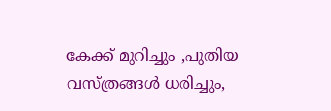കേക്ക് മുറിച്ചും ,പുതിയ വസ്ത്രങ്ങൾ ധരിച്ചും,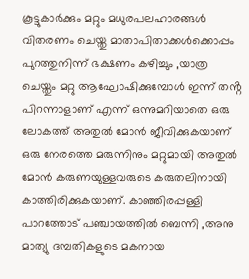കൂട്ടുകാർക്കും മറ്റും മധുരപലഹാരങ്ങൾ വിതരണം ചെയ്തു മാതാപിതാക്കൾക്കൊപ്പം പുറത്തുനിന്ന് ഭക്ഷണം കഴിച്ചും ,യാത്ര ചെയ്തും മറ്റു ആഘോഷിക്കുമ്പോൾ ഇന്ന് തൻ്റ പിറന്നാളാണ് എന്ന് ഒന്നുമറിയാതെ ഒരു ലോകത്ത് അതുൽ മോൻ ജീവിക്കുകയാണ് ഒരു നേരത്തെ മരുന്നിനും മറ്റുമായി അതുൽ മോൻ കരുണയുള്ളവരുടെ കരുതലിനായി കാത്തിരിക്കുകയാണ്. കാഞ്ഞിരപ്പള്ളി പാറത്തോട് പഞ്ചായത്തിൽ ബെന്നി ,അനു മാത്യു ദമ്പതികളുടെ മകനായ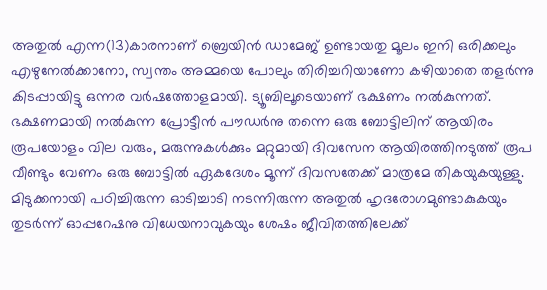അതുൽ എന്ന(13)കാരനാണ് ബ്രെയിൻ ഡാമേജ് ഉണ്ടായതു മൂലം ഇനി ഒരിക്കലും എഴുനേൽക്കാനോ, സ്വന്തം അമ്മയെ പോലും തിരിച്ചറിയാണോ കഴിയാതെ തളർന്നു കിടപ്പായിട്ടു ഒന്നര വർഷത്തോളമായി. ട്യൂബിലൂടെയാണ് ഭക്ഷണം നൽകുന്നത്. ഭക്ഷണമായി നൽകുന്ന പ്രോട്ടീൻ പൗഡർനു തന്നെ ഒരു ബോട്ടിലിന് ആയിരം രൂപയോളം വില വരും, മരുന്നുകൾക്കും മറ്റുമായി ദിവസേന ആയിരത്തിനടുത്ത് രൂപ വീണ്ടും വേണം ഒരു ബോട്ടിൽ ഏകദേശം മൂന്ന് ദിവസതേക്ക് മാത്രമേ തികയുകയുള്ളു. മിടുക്കനായി പഠിച്ചിരുന്ന ഓടിച്ചാടി നടന്നിരുന്ന അതുൽ ഹൃദരോഗമുണ്ടാകുകയും തുടർന്ന് ഓപ്പറേഷനു വിധേയനാവുകയും ശേഷം ജീവിതത്തിലേക്ക്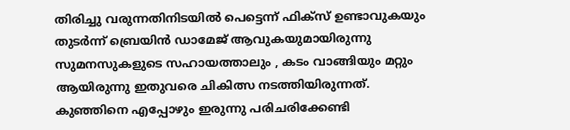തിരിച്ചു വരുന്നതിനിടയിൽ പെട്ടെന്ന് ഫിക്സ് ഉണ്ടാവുകയും തുടർന്ന് ബ്രെയിൻ ഡാമേജ് ആവുകയുമായിരുന്നു സുമനസുകളുടെ സഹായത്താലും , കടം വാങ്ങിയും മറ്റും ആയിരുന്നു ഇതുവരെ ചികിത്സ നടത്തിയിരുന്നത്. കുഞ്ഞിനെ എപ്പോഴും ഇരുന്നു പരിചരിക്കേണ്ടി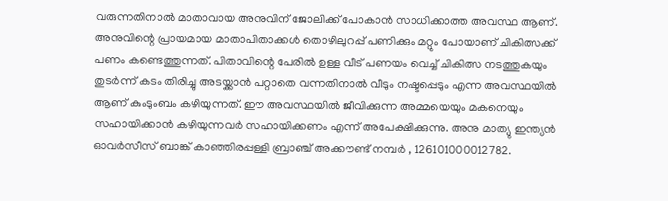വരുന്നതിനാൽ മാതാവായ അനുവിന് ജോലിക്ക് പോകാൻ സാധിക്കാത്ത അവസ്ഥ ആണ്‌. അനുവിന്റെ പ്രായമായ മാതാപിതാക്കൾ തൊഴിലുറപ്പ് പണിക്കും മറ്റും പോയാണ് ചികിത്സക്ക് പണം കണ്ടെത്തുന്നത്. പിതാവിന്റെ പേരിൽ ഉള്ള വീട് പണയം വെച്ച് ചികിത്സ നടത്തുകയും തുടർന്ന് കടം തിരിച്ചു അടയ്ക്കാൻ പറ്റാതെ വന്നതിനാൽ വീടും നഷ്ടപ്പെടും എന്ന അവസ്ഥയിൽ ആണ് കുംടുംബം കഴിയുന്നത്. ഈ അവസ്ഥയിൽ ജീവിക്കുന്ന അമ്മയെയും മകനെയും സഹായിക്കാൻ കഴിയുന്നവർ സഹായിക്കണം എന്ന് അപേക്ഷിക്കുന്നു. അനു മാത്യു ഇന്ത്യൻ ഓവർസീസ് ബാങ്ക് കാഞ്ഞിരപ്പള്ളി ബ്രാഞ്ച് അക്കൗണ്ട് നമ്പർ , 126101000012782.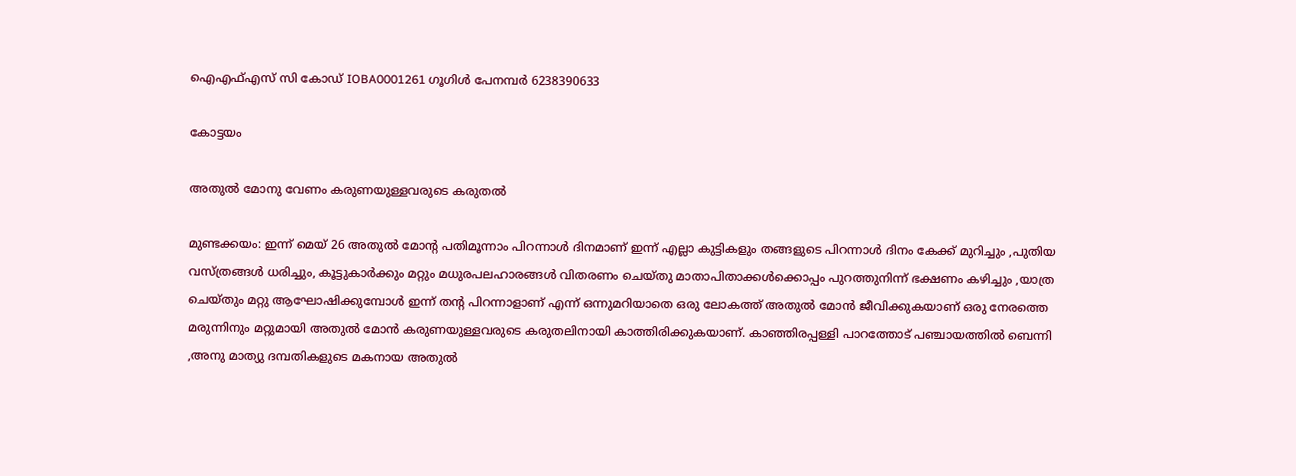ഐഎഫ്എസ് സി കോഡ് IOBA0001261 ഗൂഗിൾ പേനമ്പർ 6238390633

കോട്ടയം

അതുൽ മോനു വേണം കരുണയുള്ളവരുടെ കരുതൽ

മുണ്ടക്കയം: ഇന്ന് മെയ് 26 അതുൽ മോൻ്റ പതിമൂന്നാം പിറന്നാൾ ദിനമാണ് ഇന്ന് എല്ലാ കുട്ടികളും തങ്ങളുടെ പിറന്നാൾ ദിനം കേക്ക് മുറിച്ചും ,പുതിയ വസ്ത്രങ്ങൾ ധരിച്ചും, കൂട്ടുകാർക്കും മറ്റും മധുരപലഹാരങ്ങൾ വിതരണം ചെയ്തു മാതാപിതാക്കൾക്കൊപ്പം പുറത്തുനിന്ന് ഭക്ഷണം കഴിച്ചും ,യാത്ര ചെയ്തും മറ്റു ആഘോഷിക്കുമ്പോൾ ഇന്ന് തൻ്റ പിറന്നാളാണ് എന്ന് ഒന്നുമറിയാതെ ഒരു ലോകത്ത് അതുൽ മോൻ ജീവിക്കുകയാണ് ഒരു നേരത്തെ മരുന്നിനും മറ്റുമായി അതുൽ മോൻ കരുണയുള്ളവരുടെ കരുതലിനായി കാത്തിരിക്കുകയാണ്. കാഞ്ഞിരപ്പള്ളി പാറത്തോട് പഞ്ചായത്തിൽ ബെന്നി ,അനു മാത്യു ദമ്പതികളുടെ മകനായ അതുൽ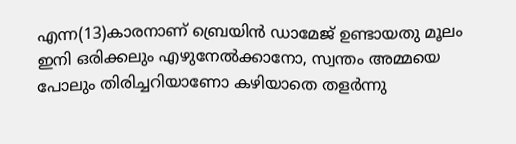എന്ന(13)കാരനാണ് ബ്രെയിൻ ഡാമേജ് ഉണ്ടായതു മൂലം ഇനി ഒരിക്കലും എഴുനേൽക്കാനോ, സ്വന്തം അമ്മയെ പോലും തിരിച്ചറിയാണോ കഴിയാതെ തളർന്നു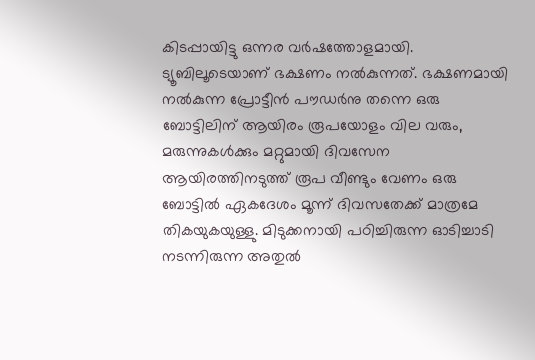കിടപ്പായിട്ടു ഒന്നര വർഷത്തോളമായി. ട്യൂബിലൂടെയാണ് ഭക്ഷണം നൽകുന്നത്. ഭക്ഷണമായി നൽകുന്ന പ്രോട്ടീൻ പൗഡർനു തന്നെ ഒരു ബോട്ടിലിന് ആയിരം രൂപയോളം വില വരും, മരുന്നുകൾക്കും മറ്റുമായി ദിവസേന ആയിരത്തിനടുത്ത് രൂപ വീണ്ടും വേണം ഒരു ബോട്ടിൽ ഏകദേശം മൂന്ന് ദിവസതേക്ക് മാത്രമേ തികയുകയുള്ളു. മിടുക്കനായി പഠിച്ചിരുന്ന ഓടിച്ചാടി നടന്നിരുന്ന അതുൽ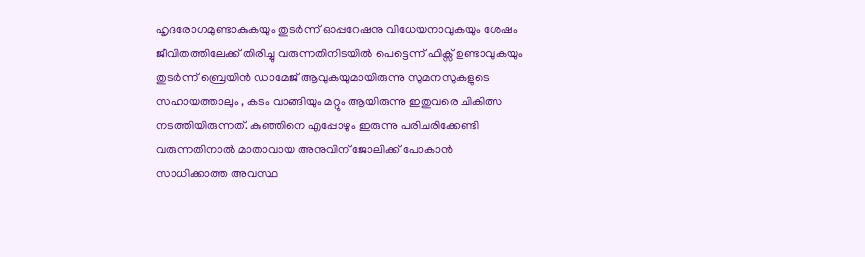ഹൃദരോഗമുണ്ടാകുകയും തുടർന്ന് ഓപ്പറേഷനു വിധേയനാവുകയും ശേഷം ജീവിതത്തിലേക്ക് തിരിച്ചു വരുന്നതിനിടയിൽ പെട്ടെന്ന് ഫിക്സ് ഉണ്ടാവുകയും തുടർന്ന് ബ്രെയിൻ ഡാമേജ് ആവുകയുമായിരുന്നു സുമനസുകളുടെ സഹായത്താലും , കടം വാങ്ങിയും മറ്റും ആയിരുന്നു ഇതുവരെ ചികിത്സ നടത്തിയിരുന്നത്. കുഞ്ഞിനെ എപ്പോഴും ഇരുന്നു പരിചരിക്കേണ്ടി വരുന്നതിനാൽ മാതാവായ അനുവിന് ജോലിക്ക് പോകാൻ സാധിക്കാത്ത അവസ്ഥ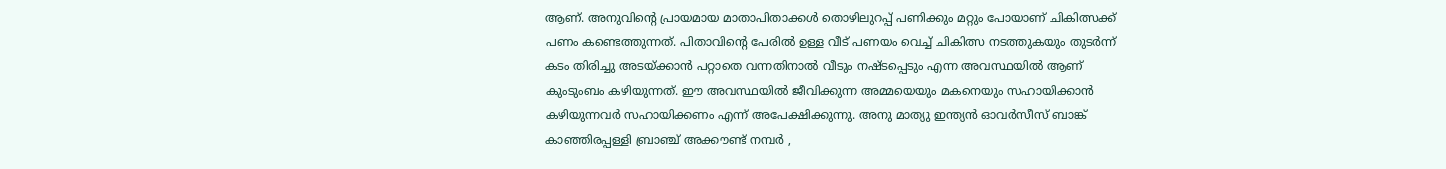ആണ്‌. അനുവിന്റെ പ്രായമായ മാതാപിതാക്കൾ തൊഴിലുറപ്പ് പണിക്കും മറ്റും പോയാണ് ചികിത്സക്ക് പണം കണ്ടെത്തുന്നത്. പിതാവിന്റെ പേരിൽ ഉള്ള വീട് പണയം വെച്ച് ചികിത്സ നടത്തുകയും തുടർന്ന് കടം തിരിച്ചു അടയ്ക്കാൻ പറ്റാതെ വന്നതിനാൽ വീടും നഷ്ടപ്പെടും എന്ന അവസ്ഥയിൽ ആണ് കുംടുംബം കഴിയുന്നത്. ഈ അവസ്ഥയിൽ ജീവിക്കുന്ന അമ്മയെയും മകനെയും സഹായിക്കാൻ കഴിയുന്നവർ സഹായിക്കണം എന്ന് അപേക്ഷിക്കുന്നു. അനു മാത്യു ഇന്ത്യൻ ഓവർസീസ് ബാങ്ക് കാഞ്ഞിരപ്പള്ളി ബ്രാഞ്ച് അക്കൗണ്ട് നമ്പർ ,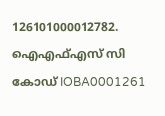126101000012782. ഐഎഫ്എസ് സി കോഡ് IOBA0001261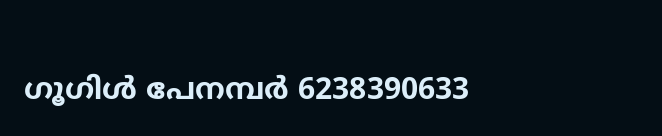ഗൂഗിൾ പേനമ്പർ 6238390633